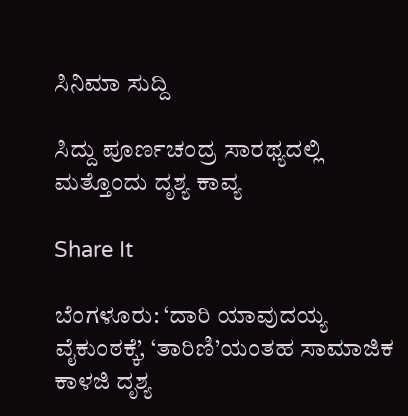ಸಿನಿಮಾ ಸುದ್ದಿ

ಸಿದ್ದು ಪೂರ್ಣಚಂದ್ರ ಸಾರಥ್ಯದಲ್ಲಿ ಮತ್ತೊಂದು ದೃಶ್ಯ ಕಾವ್ಯ

Share It

ಬೆಂಗಳೂರು: ‘ದಾರಿ ಯಾವುದಯ್ಯ ವೈಕುಂಠಕ್ಕೆ’, ‘ತಾರಿಣಿ’ಯಂತಹ ಸಾಮಾಜಿಕ ಕಾಳಜಿ ದೃಶ್ಯ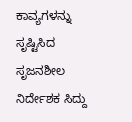ಕಾವ್ಯಗಳನ್ನು ಸೃಷ್ಟಿಸಿದ ಸೃಜನಶೀಲ ನಿರ್ದೇಶಕ ಸಿದ್ದು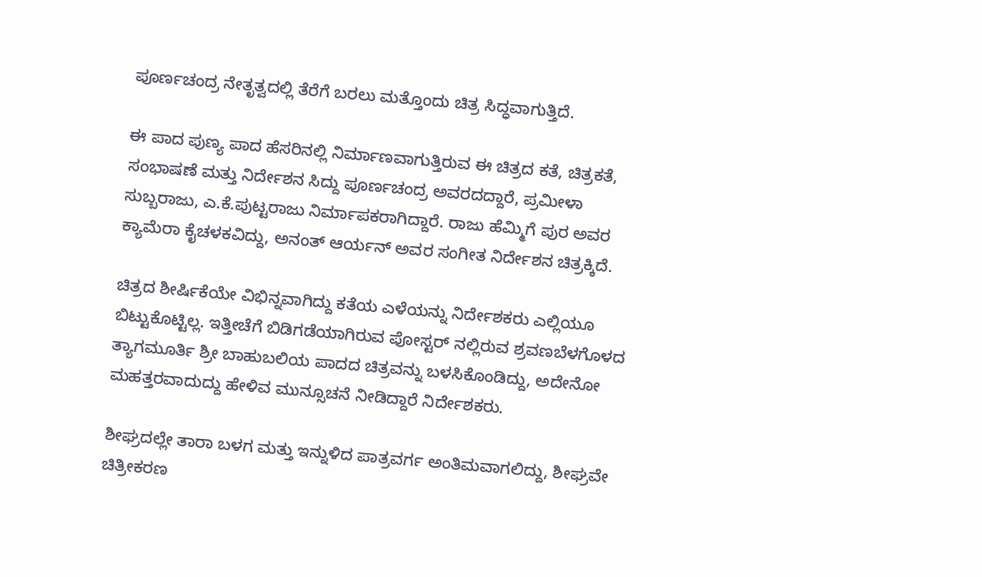ಪೂರ್ಣಚಂದ್ರ ನೇತೃತ್ವದಲ್ಲಿ ತೆರೆಗೆ ಬರಲು ಮತ್ತೊಂದು ಚಿತ್ರ ಸಿದ್ಧವಾಗುತ್ತಿದೆ.

ಈ ಪಾದ ಪುಣ್ಯ ಪಾದ ಹೆಸರಿನಲ್ಲಿ ನಿರ್ಮಾಣವಾಗುತ್ತಿರುವ ಈ ಚಿತ್ರದ ಕತೆ, ಚಿತ್ರಕತೆ, ಸಂಭಾಷಣೆ ಮತ್ತು ನಿರ್ದೇಶನ ಸಿದ್ದು ಪೂರ್ಣಚಂದ್ರ ಅವರದದ್ದಾರೆ, ಪ್ರಮೀಳಾ ಸುಬ್ಬರಾಜು, ಎ.ಕೆ.ಪುಟ್ಟರಾಜು ನಿರ್ಮಾಪಕರಾಗಿದ್ದಾರೆ. ರಾಜು ಹೆಮ್ಮಿಗೆ ಪುರ ಅವರ ಕ್ಯಾಮೆರಾ ಕೈಚಳಕವಿದ್ದು, ಅನಂತ್ ಆರ್ಯನ್ ಅವರ ಸಂಗೀತ ನಿರ್ದೇಶನ ಚಿತ್ರಕ್ಕಿದೆ.

ಚಿತ್ರದ ಶೀರ್ಷಿಕೆಯೇ ವಿಭಿನ್ನವಾಗಿದ್ದು ಕತೆಯ ಎಳೆಯನ್ನು ನಿರ್ದೇಶಕರು ಎಲ್ಲಿಯೂ ಬಿಟ್ಟುಕೊಟ್ಟಿಲ್ಲ. ಇತ್ತೀಚೆಗೆ ಬಿಡಿಗಡೆಯಾಗಿರುವ ಪೋಸ್ಟರ್ ನಲ್ಲಿರುವ ಶ್ರವಣಬೆಳಗೊಳದ ತ್ಯಾಗಮೂರ್ತಿ ಶ್ರೀ ಬಾಹುಬಲಿಯ ಪಾದದ ಚಿತ್ರವನ್ನು ಬಳಸಿಕೊಂಡಿದ್ದು, ಅದೇನೋ ಮಹತ್ತರವಾದುದ್ದು ಹೇಳಿವ ಮುನ್ಸೂಚನೆ ನೀಡಿದ್ದಾರೆ ನಿರ್ದೇಶಕರು.

ಶೀಘ್ರದಲ್ಲೇ ತಾರಾ ಬಳಗ ಮತ್ತು ಇನ್ನುಳಿದ ಪಾತ್ರವರ್ಗ ಅಂತಿಮವಾಗಲಿದ್ದು, ಶೀಘ್ರವೇ ಚಿತ್ರೀಕರಣ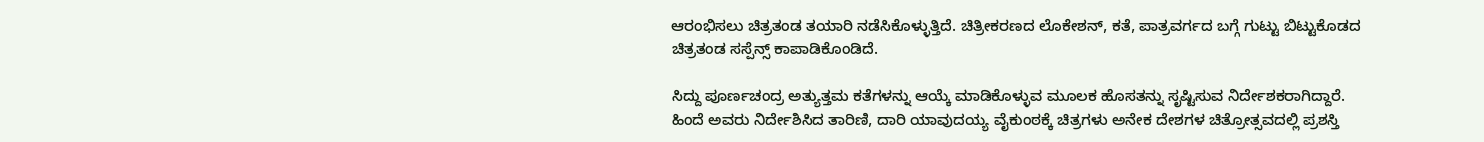ಆರಂಭಿಸಲು ಚಿತ್ರತಂಡ ತಯಾರಿ ನಡೆಸಿಕೊಳ್ಳುತ್ತಿದೆ. ಚಿತ್ರೀಕರಣದ ಲೊಕೇಶನ್, ಕತೆ, ಪಾತ್ರವರ್ಗದ ಬಗ್ಗೆ ಗುಟ್ಟು ಬಿಟ್ಟುಕೊಡದ ಚಿತ್ರತಂಡ ಸಸ್ಪೆನ್ಸ್ ಕಾಪಾಡಿಕೊಂಡಿದೆ.

ಸಿದ್ದು ಪೂರ್ಣಚಂದ್ರ ಅತ್ಯುತ್ತಮ ಕತೆಗಳನ್ನು ಆಯ್ಕೆ ಮಾಡಿಕೊಳ್ಳುವ ಮೂಲಕ ಹೊಸತನ್ನು ಸೃಷ್ಟಿಸುವ ನಿರ್ದೇಶಕರಾಗಿದ್ದಾರೆ. ಹಿಂದೆ ಅವರು ನಿರ್ದೇಶಿಸಿದ ತಾರಿಣಿ, ದಾರಿ ಯಾವುದಯ್ಯ ವೈಕುಂಠಕ್ಕೆ ಚಿತ್ರಗಳು ಅನೇಕ ದೇಶಗಳ ಚಿತ್ರೋತ್ಸವದಲ್ಲಿ ಪ್ರಶಸ್ತಿ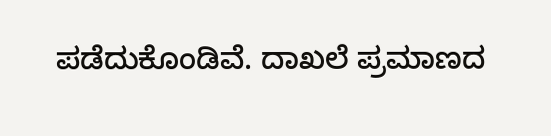ಪಡೆದುಕೊಂಡಿವೆ. ದಾಖಲೆ ಪ್ರಮಾಣದ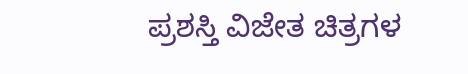ಪ್ರಶಸ್ತಿ ವಿಜೇತ ಚಿತ್ರಗಳ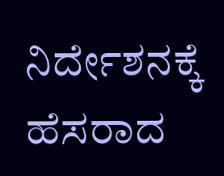ನಿರ್ದೇಶನಕ್ಕೆ ಹೆಸರಾದ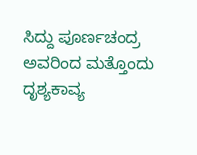ಸಿದ್ದು ಪೂರ್ಣಚಂದ್ರ ಅವರಿಂದ ಮತ್ತೊಂದು ದೃಶ್ಯಕಾವ್ಯ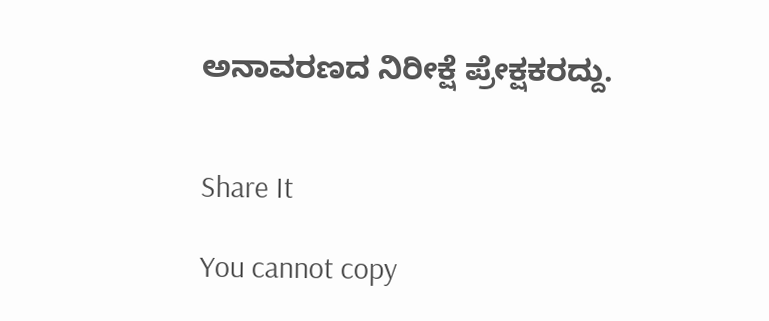ಅನಾವರಣದ ನಿರೀಕ್ಷೆ ಪ್ರೇಕ್ಷಕರದ್ದು.


Share It

You cannot copy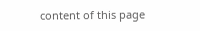content of this page